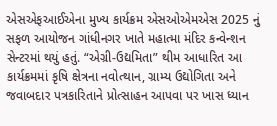એસએફઆઈએના મુખ્ય કાર્યક્રમ એસઓએમએસ 2025 નું સફળ આયોજન ગાંધીનગર ખાતે મહાત્મા મંદિર કન્વેન્શન સેન્ટરમાં થયું હતું. “એગ્રી-ઉદ્યમિતા” થીમ આધારિત આ કાર્યક્રમમાં કૃષિ ક્ષેત્રના નવોત્થાન, ગ્રામ્ય ઉદ્યોગિતા અને જવાબદાર પત્રકારિતાને પ્રોત્સાહન આપવા પર ખાસ ધ્યાન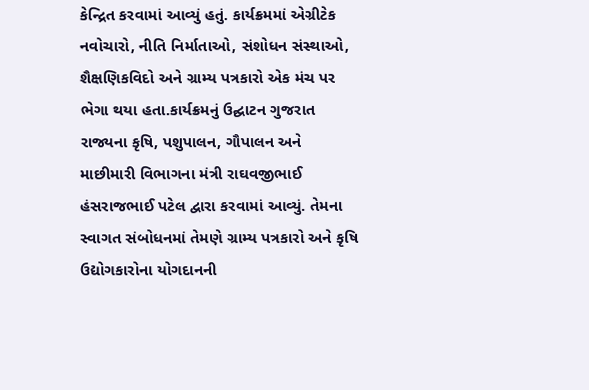કેન્દ્રિત કરવામાં આવ્યું હતું. કાર્યક્રમમાં એગ્રીટેક નવોચારો, નીતિ નિર્માતાઓ, સંશોધન સંસ્થાઓ, શૈક્ષણિકવિદો અને ગ્રામ્ય પત્રકારો એક મંચ પર ભેગા થયા હતા.કાર્યક્રમનું ઉદ્ઘાટન ગુજરાત રાજ્યના કૃષિ, પશુપાલન, ગૌપાલન અને માછીમારી વિભાગના મંત્રી રાઘવજીભાઈ હંસરાજભાઈ પટેલ દ્વારા કરવામાં આવ્યું. તેમના સ્વાગત સંબોધનમાં તેમણે ગ્રામ્ય પત્રકારો અને કૃષિ ઉદ્યોગકારોના યોગદાનની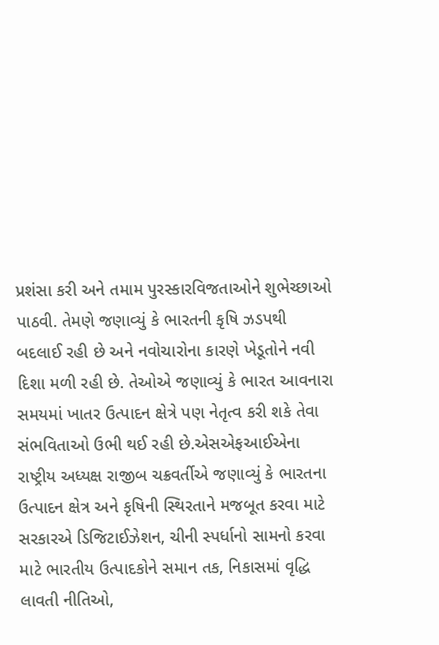પ્રશંસા કરી અને તમામ પુરસ્કારવિજતાઓને શુભેચ્છાઓ પાઠવી. તેમણે જણાવ્યું કે ભારતની કૃષિ ઝડપથી બદલાઈ રહી છે અને નવોચારોના કારણે ખેડૂતોને નવી દિશા મળી રહી છે. તેઓએ જણાવ્યું કે ભારત આવનારા સમયમાં ખાતર ઉત્પાદન ક્ષેત્રે પણ નેતૃત્વ કરી શકે તેવા સંભવિતાઓ ઉભી થઈ રહી છે.એસએફઆઈએના રાષ્ટ્રીય અધ્યક્ષ રાજીબ ચક્રવર્તીએ જણાવ્યું કે ભારતના ઉત્પાદન ક્ષેત્ર અને કૃષિની સ્થિરતાને મજબૂત કરવા માટે સરકારએ ડિજિટાઈઝેશન, ચીની સ્પર્ધાનો સામનો કરવા માટે ભારતીય ઉત્પાદકોને સમાન તક, નિકાસમાં વૃદ્ધિ લાવતી નીતિઓ,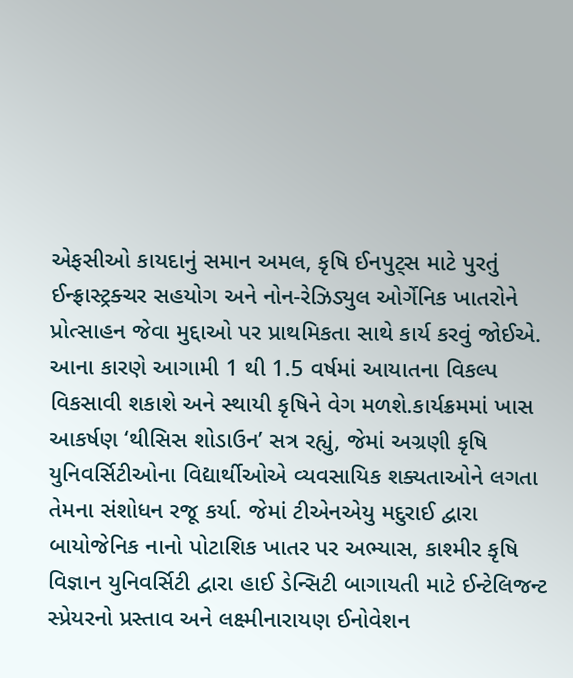એફસીઓ કાયદાનું સમાન અમલ, કૃષિ ઈનપુટ્સ માટે પુરતું ઈન્ફ્રાસ્ટ્રક્ચર સહયોગ અને નોન-રેઝિડ્યુલ ઓર્ગેનિક ખાતરોને પ્રોત્સાહન જેવા મુદ્દાઓ પર પ્રાથમિકતા સાથે કાર્ય કરવું જોઈએ. આના કારણે આગામી 1 થી 1.5 વર્ષમાં આયાતના વિકલ્પ વિકસાવી શકાશે અને સ્થાયી કૃષિને વેગ મળશે.કાર્યક્રમમાં ખાસ આકર્ષણ ‘થીસિસ શોડાઉન’ સત્ર રહ્યું, જેમાં અગ્રણી કૃષિ યુનિવર્સિટીઓના વિદ્યાર્થીઓએ વ્યવસાયિક શક્યતાઓને લગતા તેમના સંશોધન રજૂ કર્યા. જેમાં ટીએનએયુ મદુરાઈ દ્વારા બાયોજેનિક નાનો પોટાશિક ખાતર પર અભ્યાસ, કાશ્મીર કૃષિ વિજ્ઞાન યુનિવર્સિટી દ્વારા હાઈ ડેન્સિટી બાગાયતી માટે ઈન્ટેલિજન્ટ સ્પ્રેયરનો પ્રસ્તાવ અને લક્ષ્મીનારાયણ ઈનોવેશન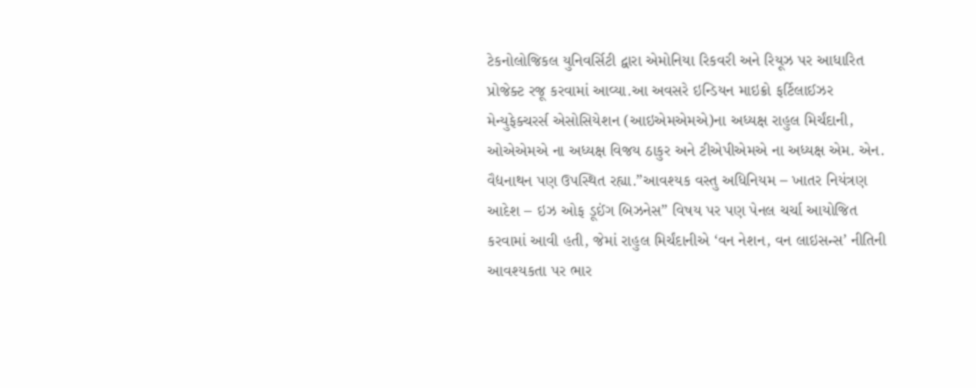ટેકનોલોજિકલ યુનિવર્સિટી દ્વારા એમોનિયા રિકવરી અને રિયૂઝ પર આધારિત પ્રોજેક્ટ રજૂ કરવામાં આવ્યા.આ અવસરે ઇન્ડિયન માઇક્રો ફર્ટિલાઈઝર મેન્યુફેક્ચરર્સ એસોસિયેશન (આઇએમએમએ)ના અધ્યક્ષ રાહુલ મિર્ચંદાની, ઓએએમએ ના અધ્યક્ષ વિજય ઠાકુર અને ટીએપીએમએ ના અધ્યક્ષ એમ. એન. વૈદ્યનાથન પણ ઉપસ્થિત રહ્યા.”આવશ્યક વસ્તુ અધિનિયમ – ખાતર નિયંત્રણ આદેશ – ઇઝ ઓફ ડૂઈંગ બિઝનેસ” વિષય પર પણ પેનલ ચર્ચા આયોજિત કરવામાં આવી હતી, જેમાં રાહુલ મિર્ચંદાનીએ ‘વન નેશન, વન લાઇસન્સ’ નીતિની આવશ્યકતા પર ભાર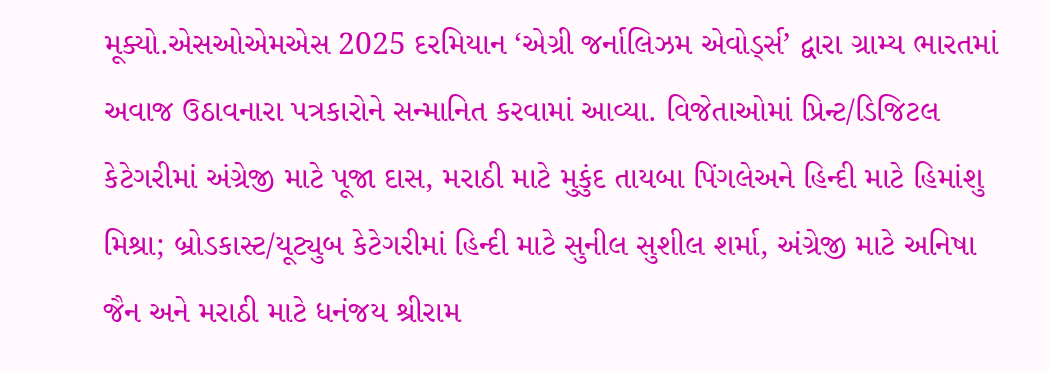મૂક્યો.એસઓએમએસ 2025 દરમિયાન ‘એગ્રી જર્નાલિઝમ એવોર્ડ્સ’ દ્વારા ગ્રામ્ય ભારતમાં અવાજ ઉઠાવનારા પત્રકારોને સન્માનિત કરવામાં આવ્યા. વિજેતાઓમાં પ્રિન્ટ/ડિજિટલ કેટેગરીમાં અંગ્રેજી માટે પૂજા દાસ, મરાઠી માટે મુકુંદ તાયબા પિંગલેઅને હિન્દી માટે હિમાંશુ મિશ્રા; બ્રોડકાસ્ટ/યૂટ્યુબ કેટેગરીમાં હિન્દી માટે સુનીલ સુશીલ શર્મા, અંગ્રેજી માટે અનિષા જૈન અને મરાઠી માટે ધનંજય શ્રીરામ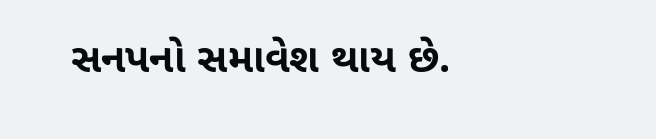સનપનો સમાવેશ થાય છે.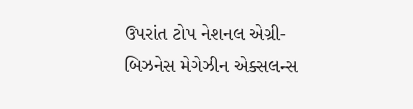ઉપરાંત ટોપ નેશનલ એગ્રી-બિઝનેસ મેગેઝીન એક્સલન્સ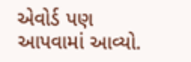એવોર્ડ પણ આપવામાં આવ્યો.